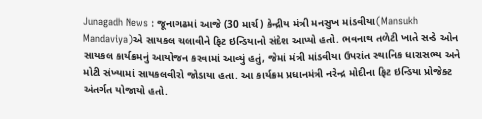Junagadh News : જૂનાગઢમાં આજે (30 માર્ચ) કેન્દ્રીય મંત્રી મનસુખ માંડવીયા(Mansukh Mandaviya)એ સાયકલ ચલાવીને ફિટ ઇન્ડિયાનો સંદેશ આપ્યો હતો. ભવનાથ તળેટી ખાતે સન્ડે ઓન સાયકલ કાર્યક્રમનું આયોજન કરવામાં આવ્યું હતું, જેમાં મંત્રી માંડવીયા ઉપરાંત સ્થાનિક ધારાસભ્ય અને મોટી સંખ્યામાં સાયકલવીરો જોડાયા હતા. આ કાર્યક્રમ પ્રધાનમંત્રી નરેન્દ્ર મોદીના ફિટ ઇન્ડિયા પ્રોજેક્ટ અંતર્ગત યોજાયો હતો.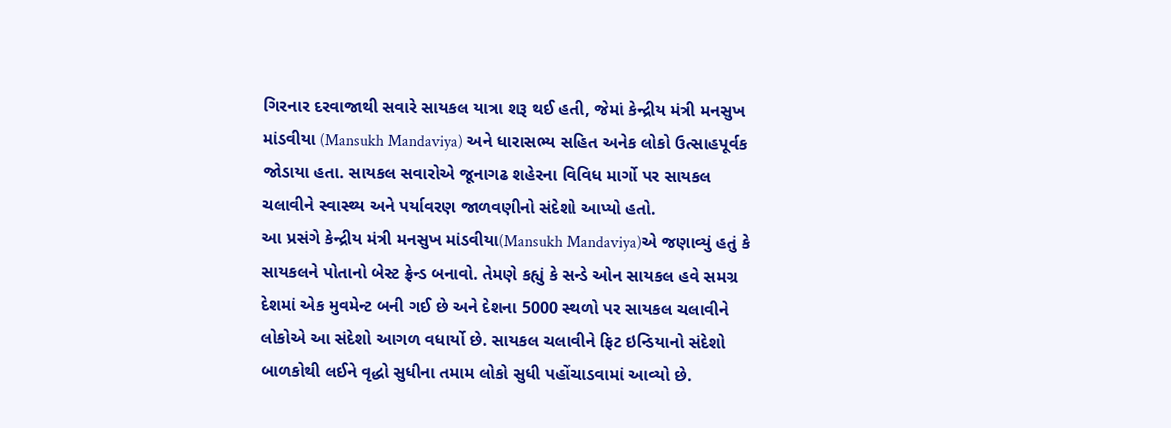ગિરનાર દરવાજાથી સવારે સાયકલ યાત્રા શરૂ થઈ હતી, જેમાં કેન્દ્રીય મંત્રી મનસુખ માંડવીયા (Mansukh Mandaviya) અને ધારાસભ્ય સહિત અનેક લોકો ઉત્સાહપૂર્વક જોડાયા હતા. સાયકલ સવારોએ જૂનાગઢ શહેરના વિવિધ માર્ગો પર સાયકલ ચલાવીને સ્વાસ્થ્ય અને પર્યાવરણ જાળવણીનો સંદેશો આપ્યો હતો.
આ પ્રસંગે કેન્દ્રીય મંત્રી મનસુખ માંડવીયા(Mansukh Mandaviya)એ જણાવ્યું હતું કે સાયકલને પોતાનો બેસ્ટ ફ્રેન્ડ બનાવો. તેમણે કહ્યું કે સન્ડે ઓન સાયકલ હવે સમગ્ર દેશમાં એક મુવમેન્ટ બની ગઈ છે અને દેશના 5000 સ્થળો પર સાયકલ ચલાવીને લોકોએ આ સંદેશો આગળ વધાર્યો છે. સાયકલ ચલાવીને ફિટ ઇન્ડિયાનો સંદેશો બાળકોથી લઈને વૃદ્ધો સુધીના તમામ લોકો સુધી પહોંચાડવામાં આવ્યો છે.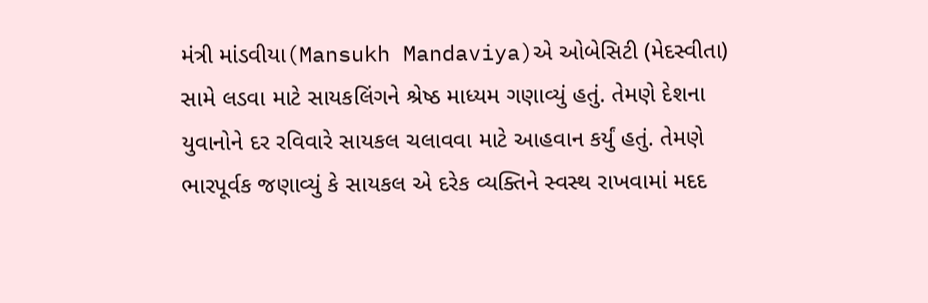મંત્રી માંડવીયા(Mansukh Mandaviya)એ ઓબેસિટી (મેદસ્વીતા) સામે લડવા માટે સાયકલિંગને શ્રેષ્ઠ માધ્યમ ગણાવ્યું હતું. તેમણે દેશના યુવાનોને દર રવિવારે સાયકલ ચલાવવા માટે આહવાન કર્યું હતું. તેમણે ભારપૂર્વક જણાવ્યું કે સાયકલ એ દરેક વ્યક્તિને સ્વસ્થ રાખવામાં મદદ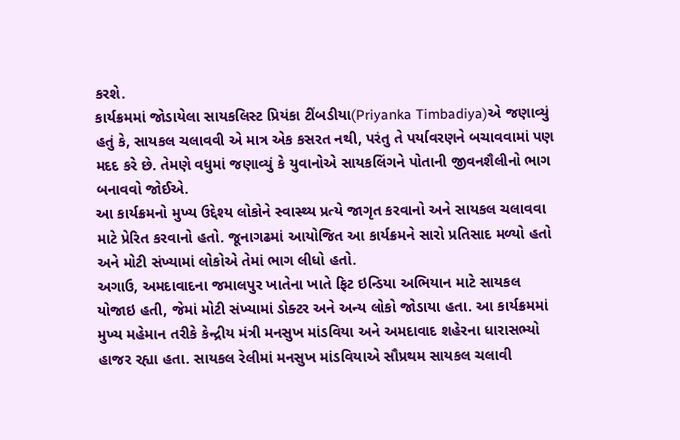કરશે.
કાર્યક્રમમાં જોડાયેલા સાયકલિસ્ટ પ્રિયંકા ટીંબડીયા(Priyanka Timbadiya)એ જણાવ્યું હતું કે, સાયકલ ચલાવવી એ માત્ર એક કસરત નથી, પરંતુ તે પર્યાવરણને બચાવવામાં પણ મદદ કરે છે. તેમણે વધુમાં જણાવ્યું કે યુવાનોએ સાયકલિંગને પોતાની જીવનશૈલીનો ભાગ બનાવવો જોઈએ.
આ કાર્યક્રમનો મુખ્ય ઉદ્દેશ્ય લોકોને સ્વાસ્થ્ય પ્રત્યે જાગૃત કરવાનો અને સાયકલ ચલાવવા માટે પ્રેરિત કરવાનો હતો. જૂનાગઢમાં આયોજિત આ કાર્યક્રમને સારો પ્રતિસાદ મળ્યો હતો અને મોટી સંખ્યામાં લોકોએ તેમાં ભાગ લીધો હતો.
અગાઉ, અમદાવાદના જમાલપુર ખાતેના ખાતે ફિટ ઇન્ડિયા અભિયાન માટે સાયકલ યોજાઇ હતી, જેમાં મોટી સંખ્યામાં ડોક્ટર અને અન્ય લોકો જોડાયા હતા. આ કાર્યક્રમમાં મુખ્ય મહેમાન તરીકે કેન્દ્રીય મંત્રી મનસુખ માંડવિયા અને અમદાવાદ શહેરના ધારાસભ્યો હાજર રહ્યા હતા. સાયકલ રેલીમાં મનસુખ માંડવિયાએ સૌપ્રથમ સાયકલ ચલાવી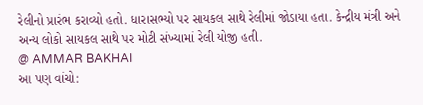રેલીનો પ્રારંભ કરાવ્યો હતો. ધારાસભ્યો પર સાયકલ સાથે રેલીમાં જોડાયા હતા. કેન્દ્રીય મંત્રી અને અન્ય લોકો સાયકલ સાથે પર મોટી સંખ્યામાં રેલી યોજી હતી.
@ AMMAR BAKHAI
આ પણ વાંચો: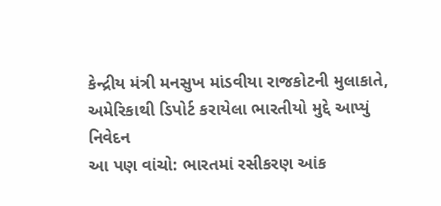કેન્દ્રીય મંત્રી મનસુખ માંડવીયા રાજકોટની મુલાકાતે, અમેરિકાથી ડિપોર્ટ કરાયેલા ભારતીયો મુદ્દે આપ્યું નિવેદન
આ પણ વાંચો: ભારતમાં રસીકરણ આંક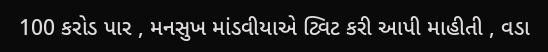100 કરોડ પાર , મનસુખ માંડવીયાએ ટ્વિટ કરી આપી માહીતી , વડા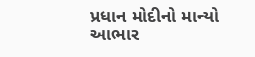પ્રધાન મોદીનો માન્યો આભાર